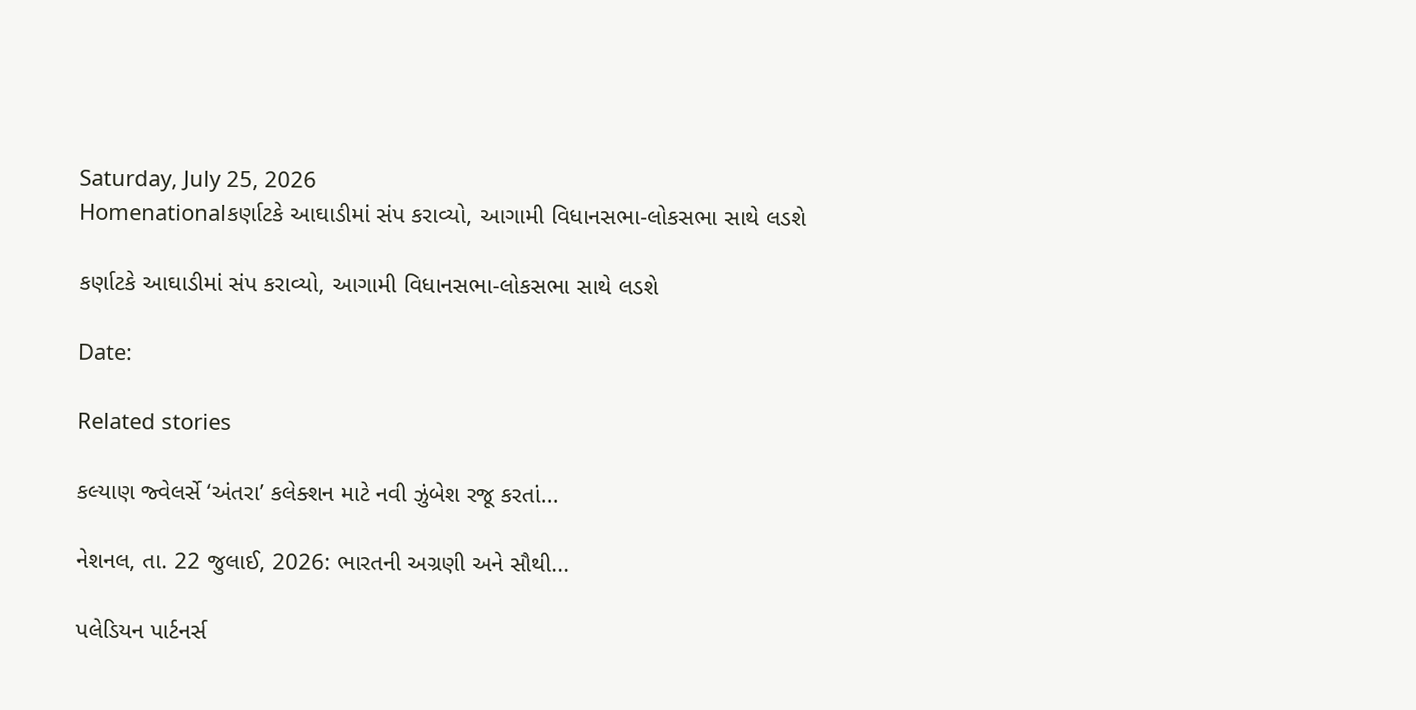Saturday, July 25, 2026
Homenationalકર્ણાટકે આઘાડીમાં સંપ કરાવ્યો, આગામી વિધાનસભા-લોકસભા સાથે લડશે

કર્ણાટકે આઘાડીમાં સંપ કરાવ્યો, આગામી વિધાનસભા-લોકસભા સાથે લડશે

Date:

Related stories

કલ્યાણ જ્વેલર્સે ‘અંતરા’ કલેક્શન માટે નવી ઝુંબેશ રજૂ કરતાં...

નેશનલ, તા. 22 જુલાઈ, 2026: ભારતની અગ્રણી અને સૌથી...

પલેડિયન પાર્ટનર્સ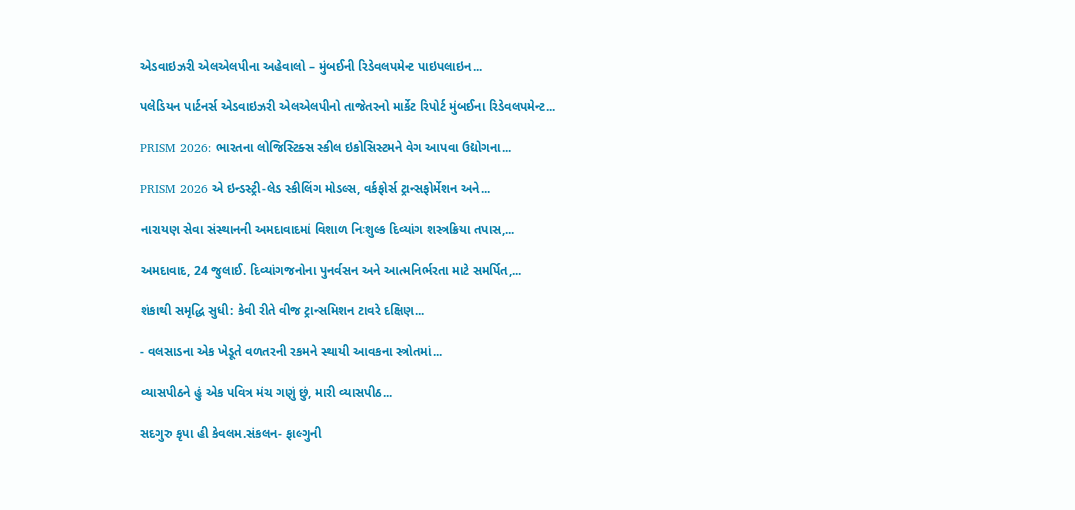એડવાઇઝરી એલએલપીના અહેવાલો – મુંબઈની રિડેવલપમેન્ટ પાઇપલાઇન...

પલેડિયન પાર્ટનર્સ એડવાઇઝરી એલએલપીનો તાજેતરનો માર્કેટ રિપોર્ટ મુંબઈના રિડેવલપમેન્ટ...

PRISM 2026: ભારતના લોજિસ્ટિક્સ સ્કીલ ઇકોસિસ્ટમને વેગ આપવા ઉદ્યોગના...

PRISM 2026 એ ઇન્ડસ્ટ્રી-લેડ સ્કીલિંગ મોડલ્સ, વર્કફોર્સ ટ્રાન્સફોર્મેશન અને...

નારાયણ સેવા સંસ્થાનની અમદાવાદમાં વિશાળ નિઃશુલ્ક દિવ્યાંગ શસ્ત્રક્રિયા તપાસ,...

અમદાવાદ, 24 જુલાઈ. દિવ્યાંગજનોના પુનર્વસન અને આત્મનિર્ભરતા માટે સમર્પિત,...

શંકાથી સમૃદ્ધિ સુધી: કેવી રીતે વીજ ટ્રાન્સમિશન ટાવરે દક્ષિણ...

- વલસાડના એક ખેડૂતે વળતરની રકમને સ્થાયી આવકના સ્ત્રોતમાં...

વ્યાસપીઠને હું એક પવિત્ર મંચ ગણું છું, મારી વ્યાસપીઠ...

સદગુરુ કૃપા હી કેવલમ.સંકલન- ફાલ્ગુની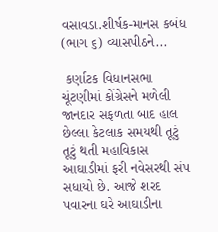વસાવડા.શીર્ષક-માનસ કબંધ (ભાગ ૬) વ્યાસપીઠને...

 કર્ણાટક વિધાનસભા ચૂંટણીમાં કોંગ્રેસને મળેલી જાનદાર સફળતા બાદ હાલ છેલ્લા કેટલાક સમયથી તૂટું તૂટું થતી મહાવિકાસ આઘાડીમાં ફરી નવેસરથી સંપ સધાયો છે. આજે શરદ પવારના ઘરે આઘાડીના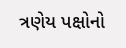ત્રણેય પક્ષોનો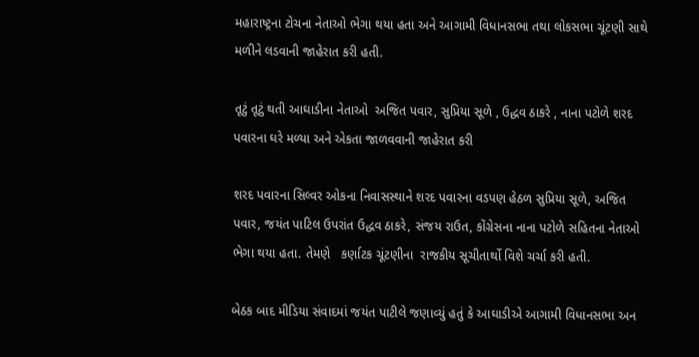મહારાષ્ટ્રના ટોચના નેતાઓ ભેગા થયા હતા અને આગામી વિધાનસભા તથા લોકસભા ચૂંટણી સાથે મળીને લડવાની જાહેરાત કરી હતી.

તૂટું તૂટું થતી આઘાડીના નેતાઓ  અજિત પવાર, સુપ્રિયા સૂળે , ઉદ્ધવ ઠાકરે , નાના પટોળે શરદ પવારના ઘરે મળ્યા અને એકતા જાળવવાની જાહેરાત કરી

શરદ પવારના સિલ્વર ઓકના નિવાસસ્થાને શરદ પવારના વડપણ હેઠળ સુપ્રિયા સૂળે, અજિત પવાર, જયંત પાટિલ ઉપરાંત ઉદ્ધવ ઠાકરે, સંજય રાઉત, કોંગ્રેસના નાના પટોળે સહિતના નેતાઓ ભેગા થયા હતા. તેમણે   કર્ણાટક ચૂંટણીના  રાજકીય સૂચીતાર્થો વિશે ચર્ચા કરી હતી.

બેઠક બાદ મીડિયા સંવાદમાં જયંત પાટીલે જણાવ્યું હતું કે આઘાડીએ આગામી વિધાનસભા અન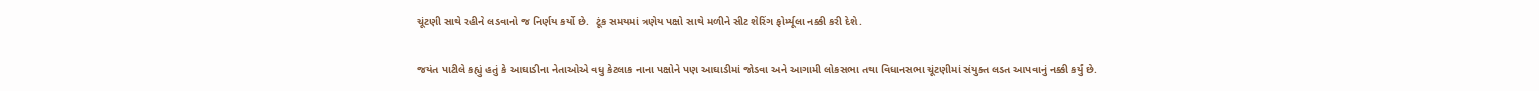ચૂંટણી સાથે રહીને લડવાનો જ નિર્ણય કર્યો છે.  ટૂંક સમયમાં ત્રણેય પક્ષો સાથે મળીને સીટ શેરિંગ ફોર્મ્યૂલા નક્કી કરી દેશે.

જયંત પાટીલે કહ્યું હતું કે આઘાડીના નેતાઓએ વધુ કેટલાક નાના પક્ષોને પણ આઘાડીમાં જોડવા અને આગામી લોકસભા તથા વિધાનસભા ચૂંટણીમાં સંયુક્ત લડત આપવાનું નક્કી કર્યું છે.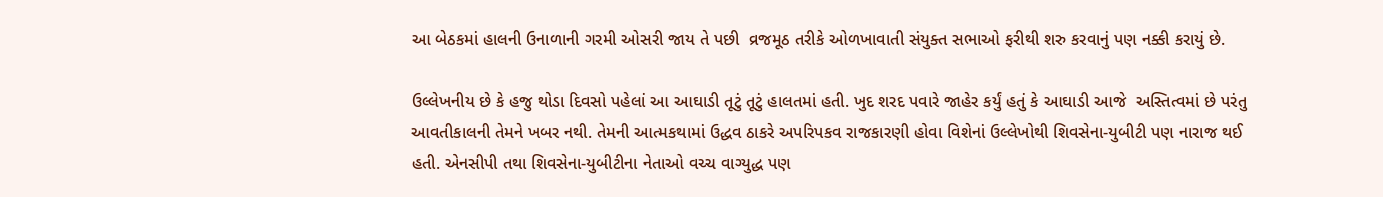આ બેઠકમાં હાલની ઉનાળાની ગરમી ઓસરી જાય તે પછી  વ્રજમૂઠ તરીકે ઓળખાવાતી સંયુક્ત સભાઓ ફરીથી શરુ કરવાનું પણ નક્કી કરાયું છે.

ઉલ્લેખનીય છે કે હજુ થોડા દિવસો પહેલાં આ આઘાડી તૂટું તૂટું હાલતમાં હતી. ખુદ શરદ પવારે જાહેર કર્યું હતું કે આઘાડી આજે  અસ્તિત્વમાં છે પરંતુ આવતીકાલની તેમને ખબર નથી. તેમની આત્મકથામાં ઉદ્ધવ ઠાકરે અપરિપકવ રાજકારણી હોવા વિશેનાં ઉલ્લેખોથી શિવસેના-યુબીટી પણ નારાજ થઈ હતી. એનસીપી તથા શિવસેના-યુબીટીના નેતાઓ વચ્ચ વાગ્યુદ્ધ પણ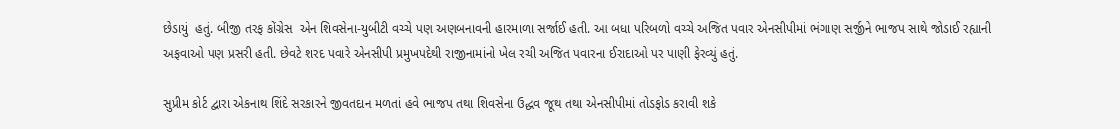છેડાયું  હતું. બીજી તરફ કોંગ્રેસ  એન શિવસેના-યુબીટી વચ્ચે પણ અણબનાવની હારમાળા સર્જાઈ હતી. આ બધા પરિબળો વચ્ચે અજિત પવાર એનસીપીમાં ભંગાણ સર્જીને ભાજપ સાથે જોડાઈ રહ્યાની અફવાઓ પણ પ્રસરી હતી. છેવટે શરદ પવારે એનસીપી પ્રમુખપદેથી રાજીનામાંનો ખેલ રચી અજિત પવારના ઈરાદાઓ પર પાણી ફેરવ્યું હતું.

સુપ્રીમ કોર્ટ દ્વારા એકનાથ શિંદે સરકારને જીવતદાન મળતાં હવે ભાજપ તથા શિવસેના ઉદ્ધવ જૂથ તથા એનસીપીમાં તોડફોડ કરાવી શકે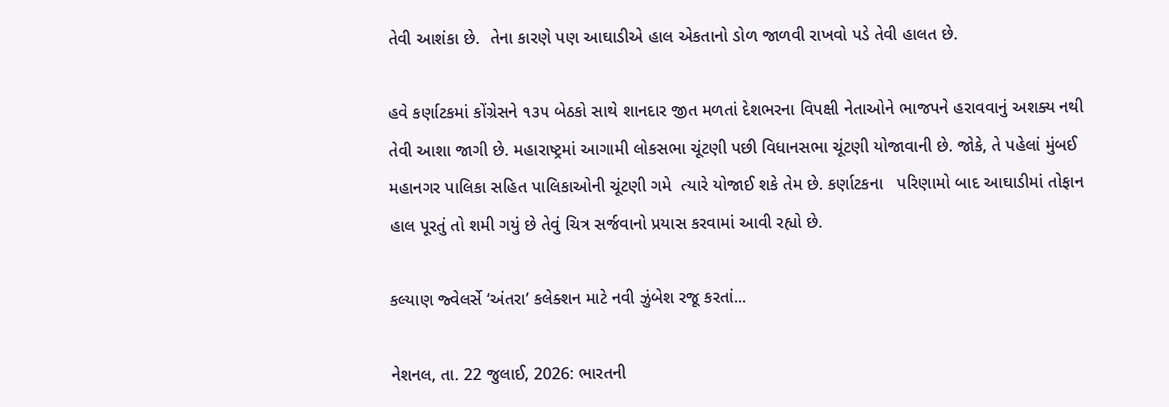તેવી આશંકા છે.  તેના કારણે પણ આઘાડીએ હાલ એકતાનો ડોળ જાળવી રાખવો પડે તેવી હાલત છે.

હવે કર્ણાટકમાં કોંગ્રેસને ૧૩૫ બેઠકો સાથે શાનદાર જીત મળતાં દેશભરના વિપક્ષી નેતાઓને ભાજપને હરાવવાનું અશક્ય નથી તેવી આશા જાગી છે. મહારાષ્ટ્રમાં આગામી લોકસભા ચૂંટણી પછી વિધાનસભા ચૂંટણી યોજાવાની છે. જોકે, તે પહેલાં મુંબઈ મહાનગર પાલિકા સહિત પાલિકાઓની ચૂંટણી ગમે  ત્યારે યોજાઈ શકે તેમ છે. કર્ણાટકના   પરિણામો બાદ આઘાડીમાં તોફાન હાલ પૂરતું તો શમી ગયું છે તેવું ચિત્ર સર્જવાનો પ્રયાસ કરવામાં આવી રહ્યો છે.

કલ્યાણ જ્વેલર્સે ‘અંતરા’ કલેક્શન માટે નવી ઝુંબેશ રજૂ કરતાં...

નેશનલ, તા. 22 જુલાઈ, 2026: ભારતની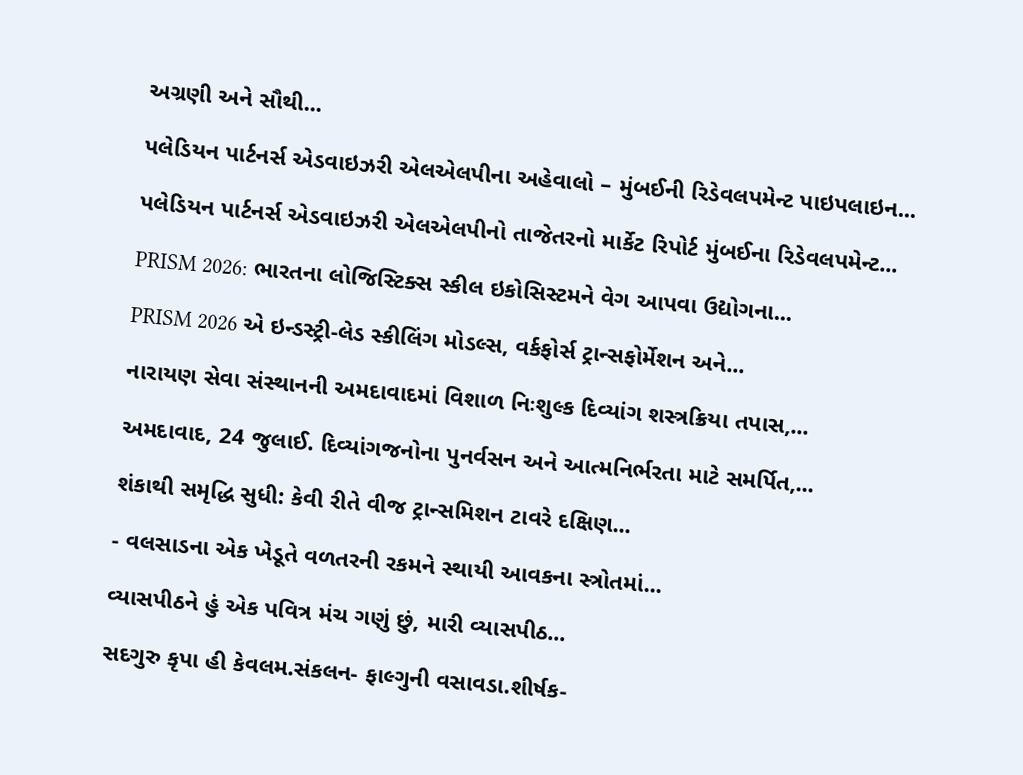અગ્રણી અને સૌથી...

પલેડિયન પાર્ટનર્સ એડવાઇઝરી એલએલપીના અહેવાલો – મુંબઈની રિડેવલપમેન્ટ પાઇપલાઇન...

પલેડિયન પાર્ટનર્સ એડવાઇઝરી એલએલપીનો તાજેતરનો માર્કેટ રિપોર્ટ મુંબઈના રિડેવલપમેન્ટ...

PRISM 2026: ભારતના લોજિસ્ટિક્સ સ્કીલ ઇકોસિસ્ટમને વેગ આપવા ઉદ્યોગના...

PRISM 2026 એ ઇન્ડસ્ટ્રી-લેડ સ્કીલિંગ મોડલ્સ, વર્કફોર્સ ટ્રાન્સફોર્મેશન અને...

નારાયણ સેવા સંસ્થાનની અમદાવાદમાં વિશાળ નિઃશુલ્ક દિવ્યાંગ શસ્ત્રક્રિયા તપાસ,...

અમદાવાદ, 24 જુલાઈ. દિવ્યાંગજનોના પુનર્વસન અને આત્મનિર્ભરતા માટે સમર્પિત,...

શંકાથી સમૃદ્ધિ સુધી: કેવી રીતે વીજ ટ્રાન્સમિશન ટાવરે દક્ષિણ...

- વલસાડના એક ખેડૂતે વળતરની રકમને સ્થાયી આવકના સ્ત્રોતમાં...

વ્યાસપીઠને હું એક પવિત્ર મંચ ગણું છું, મારી વ્યાસપીઠ...

સદગુરુ કૃપા હી કેવલમ.સંકલન- ફાલ્ગુની વસાવડા.શીર્ષક-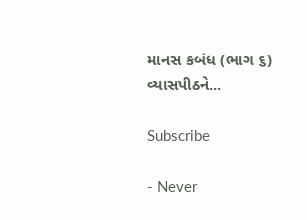માનસ કબંધ (ભાગ ૬) વ્યાસપીઠને...

Subscribe

- Never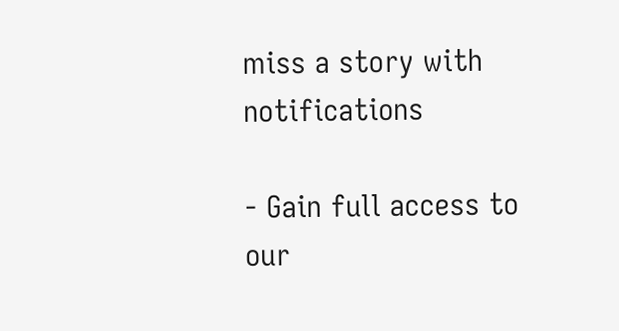miss a story with notifications

- Gain full access to our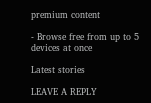premium content

- Browse free from up to 5 devices at once

Latest stories

LEAVE A REPLY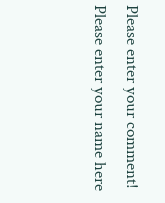Please enter your comment!
Please enter your name here